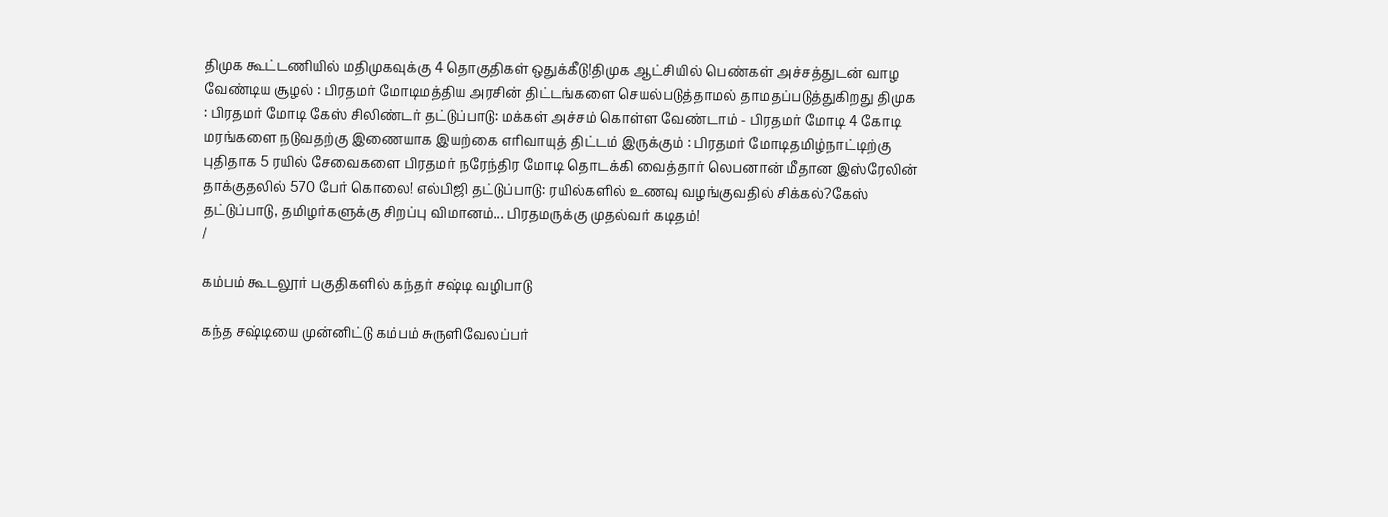திமுக கூட்டணியில் மதிமுகவுக்கு 4 தொகுதிகள் ஒதுக்கீடு!திமுக ஆட்சியில் பெண்கள் அச்சத்துடன் வாழ வேண்டிய சூழல் : பிரதமர் மோடிமத்திய அரசின் திட்டங்களை செயல்படுத்தாமல் தாமதப்படுத்துகிறது திமுக : பிரதமர் மோடி கேஸ் சிலிண்டர் தட்டுப்பாடு: மக்கள் அச்சம் கொள்ள வேண்டாம் - பிரதமர் மோடி 4 கோடி மரங்களை நடுவதற்கு இணையாக இயற்கை எரிவாயுத் திட்டம் இருக்கும் : பிரதமர் மோடிதமிழ்நாட்டிற்கு புதிதாக 5 ரயில் சேவைகளை பிரதமர் நரேந்திர மோடி தொடக்கி வைத்தார் லெபனான் மீதான இஸ்ரேலின் தாக்குதலில் 570 பேர் கொலை! எல்பிஜி தட்டுப்பாடு: ரயில்களில் உணவு வழங்குவதில் சிக்கல்?கேஸ் தட்டுப்பாடு, தமிழர்களுக்கு சிறப்பு விமானம்... பிரதமருக்கு முதல்வர் கடிதம்!
/

கம்பம் கூடலூர் பகுதிகளில் கந்தர் சஷ்டி வழிபாடு

கந்த சஷ்டியை முன்னிட்டு கம்பம் சுருளிவேலப்பர்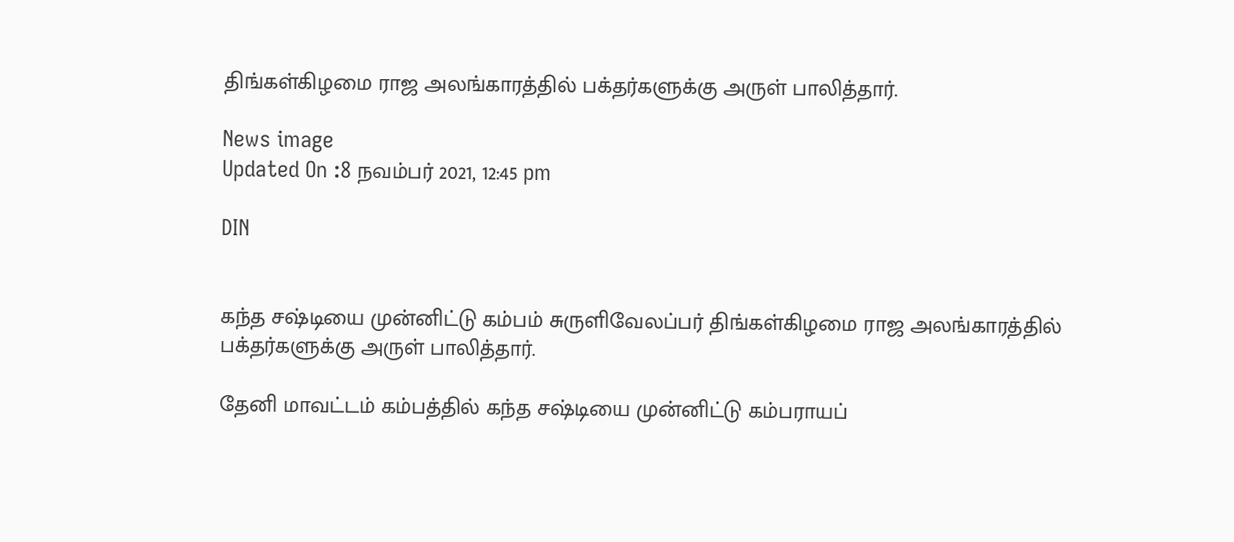திங்கள்கிழமை ராஜ அலங்காரத்தில் பக்தர்களுக்கு அருள் பாலித்தார்.

News image
Updated On :8 நவம்பர் 2021, 12:45 pm

DIN


கந்த சஷ்டியை முன்னிட்டு கம்பம் சுருளிவேலப்பர் திங்கள்கிழமை ராஜ அலங்காரத்தில் பக்தர்களுக்கு அருள் பாலித்தார்.

தேனி மாவட்டம் கம்பத்தில் கந்த சஷ்டியை முன்னிட்டு கம்பராயப்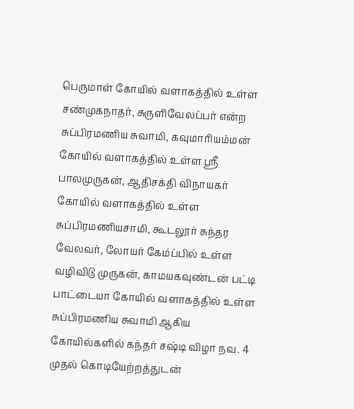பெருமாள் கோயில் வளாகத்தில் உள்ள  சண்முகநாதர், சுருளிவேலப்பர் என்ற சுப்பிரமணிய சுவாமி, கவுமாரியம்மன் கோயில் வளாகத்தில் உள்ள ஸ்ரீ பாலமுருகன், ஆதிசக்தி விநாயகர் கோயில் வளாகத்தில் உள்ள சுப்பிரமணியசாமி, கூடலூர் சுந்தர வேலவர், லோயர் கேம்ப்பில் உள்ள வழிவிடு முருகன், காமயகவுண்டன் பட்டி பாட்டையா கோயில் வளாகத்தில் உள்ள சுப்பிரமணிய சுவாமி ஆகிய கோயில்களில் கந்தர் சஷ்டி விழா நவ. 4  முதல் கொடியேற்றத்துடன்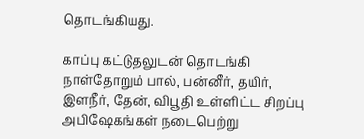தொடங்கியது.

காப்பு கட்டுதலுடன் தொடங்கி நாள்தோறும் பால், பன்னீர், தயிர், இளநீர், தேன், விபூதி உள்ளிட்ட சிறப்பு அபிஷேகங்கள் நடைபெற்று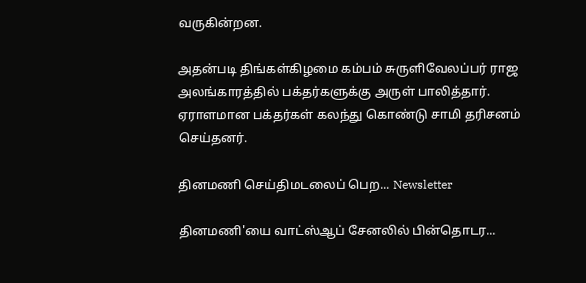வருகின்றன.

அதன்படி திங்கள்கிழமை கம்பம் சுருளிவேலப்பர் ராஜ அலங்காரத்தில் பக்தர்களுக்கு அருள் பாலித்தார். ஏராளமான பக்தர்கள் கலந்து கொண்டு சாமி தரிசனம் செய்தனர்.

தினமணி செய்திமடலைப் பெற... Newsletter

தினமணி'யை வாட்ஸ்ஆப் சேனலில் பின்தொடர...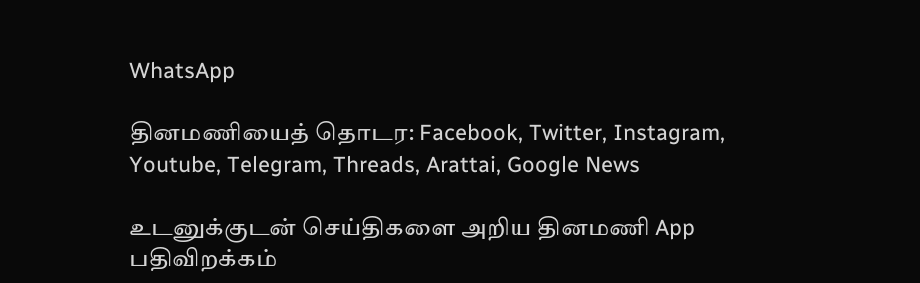WhatsApp

தினமணியைத் தொடர: Facebook, Twitter, Instagram, Youtube, Telegram, Threads, Arattai, Google News

உடனுக்குடன் செய்திகளை அறிய தினமணி App பதிவிறக்கம்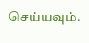செய்யவும்.